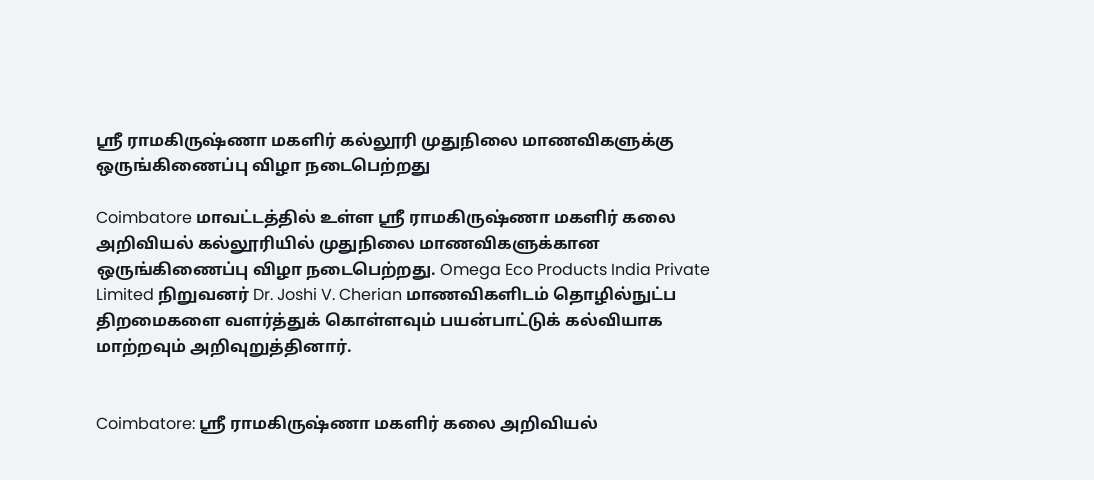ஸ்ரீ ராமகிருஷ்ணா மகளிர் கல்லூரி முதுநிலை மாணவிகளுக்கு ஒருங்கிணைப்பு விழா நடைபெற்றது

Coimbatore மாவட்டத்தில் உள்ள ஸ்ரீ ராமகிருஷ்ணா மகளிர் கலை அறிவியல் கல்லூரியில் முதுநிலை மாணவிகளுக்கான ஒருங்கிணைப்பு விழா நடைபெற்றது. Omega Eco Products India Private Limited நிறுவனர் Dr. Joshi V. Cherian மாணவிகளிடம் தொழில்நுட்ப திறமைகளை வளர்த்துக் கொள்ளவும் பயன்பாட்டுக் கல்வியாக மாற்றவும் அறிவுறுத்தினார்.


Coimbatore: ஸ்ரீ ராமகிருஷ்ணா மகளிர் கலை அறிவியல்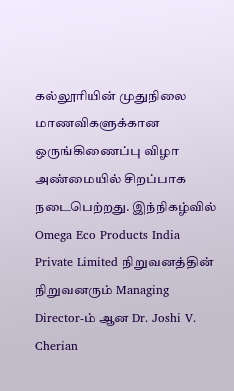கல்லூரியின் முதுநிலை மாணவிகளுக்கான ஒருங்கிணைப்பு விழா அண்மையில் சிறப்பாக நடைபெற்றது. இந்நிகழ்வில் Omega Eco Products India Private Limited நிறுவனத்தின் நிறுவனரும் Managing Director-ம் ஆன Dr. Joshi V. Cherian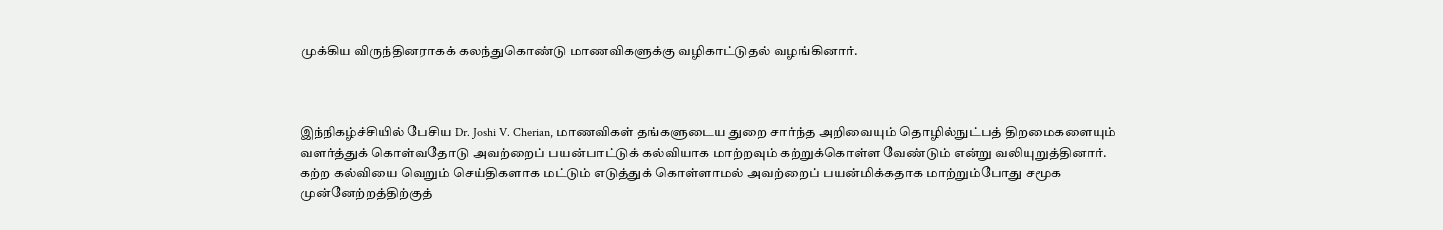முக்கிய விருந்தினராகக் கலந்துகொண்டு மாணவிகளுக்கு வழிகாட்டுதல் வழங்கினார்.



இந்நிகழ்ச்சியில் பேசிய Dr. Joshi V. Cherian, மாணவிகள் தங்களுடைய துறை சார்ந்த அறிவையும் தொழில்நுட்பத் திறமைகளையும் வளர்த்துக் கொள்வதோடு அவற்றைப் பயன்பாட்டுக் கல்வியாக மாற்றவும் கற்றுக்கொள்ள வேண்டும் என்று வலியுறுத்தினார். கற்ற கல்வியை வெறும் செய்திகளாக மட்டும் எடுத்துக் கொள்ளாமல் அவற்றைப் பயன்மிக்கதாக மாற்றும்போது சமூக முன்னேற்றத்திற்குத்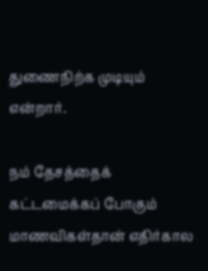துணைநிற்க முடியும் என்றார்.

நம் தேசத்தைக் கட்டமைக்கப் போகும் மாணவிகள்தான் எதிர்கால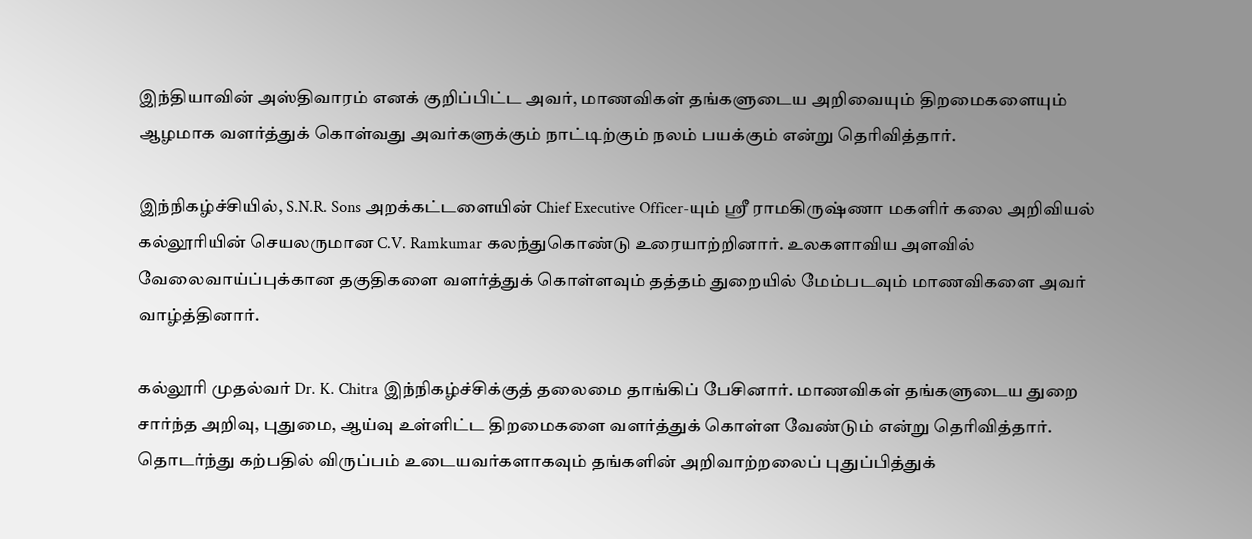இந்தியாவின் அஸ்திவாரம் எனக் குறிப்பிட்ட அவர், மாணவிகள் தங்களுடைய அறிவையும் திறமைகளையும் ஆழமாக வளர்த்துக் கொள்வது அவர்களுக்கும் நாட்டிற்கும் நலம் பயக்கும் என்று தெரிவித்தார்.

இந்நிகழ்ச்சியில், S.N.R. Sons அறக்கட்டளையின் Chief Executive Officer-யும் ஸ்ரீ ராமகிருஷ்ணா மகளிர் கலை அறிவியல் கல்லூரியின் செயலருமான C.V. Ramkumar கலந்துகொண்டு உரையாற்றினார். உலகளாவிய அளவில் வேலைவாய்ப்புக்கான தகுதிகளை வளர்த்துக் கொள்ளவும் தத்தம் துறையில் மேம்படவும் மாணவிகளை அவர் வாழ்த்தினார்.

கல்லூரி முதல்வர் Dr. K. Chitra இந்நிகழ்ச்சிக்குத் தலைமை தாங்கிப் பேசினார். மாணவிகள் தங்களுடைய துறை சார்ந்த அறிவு, புதுமை, ஆய்வு உள்ளிட்ட திறமைகளை வளர்த்துக் கொள்ள வேண்டும் என்று தெரிவித்தார். தொடர்ந்து கற்பதில் விருப்பம் உடையவர்களாகவும் தங்களின் அறிவாற்றலைப் புதுப்பித்துக்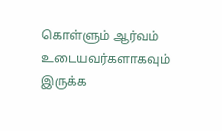கொள்ளும் ஆர்வம் உடையவர்களாகவும் இருக்க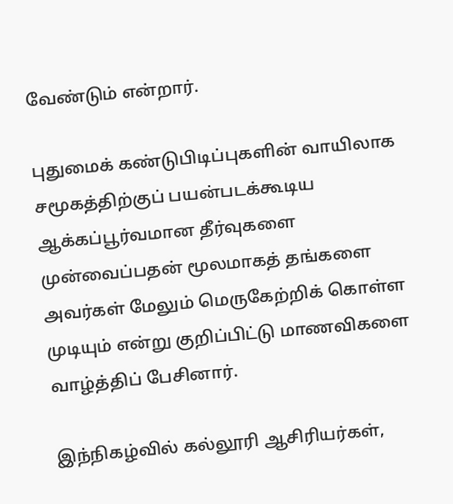வேண்டும் என்றார்.

புதுமைக் கண்டுபிடிப்புகளின் வாயிலாக சமூகத்திற்குப் பயன்படக்கூடிய ஆக்கப்பூர்வமான தீர்வுகளை முன்வைப்பதன் மூலமாகத் தங்களை அவர்கள் மேலும் மெருகேற்றிக் கொள்ள முடியும் என்று குறிப்பிட்டு மாணவிகளை வாழ்த்திப் பேசினார்.

இந்நிகழ்வில் கல்லூரி ஆசிரியர்கள்,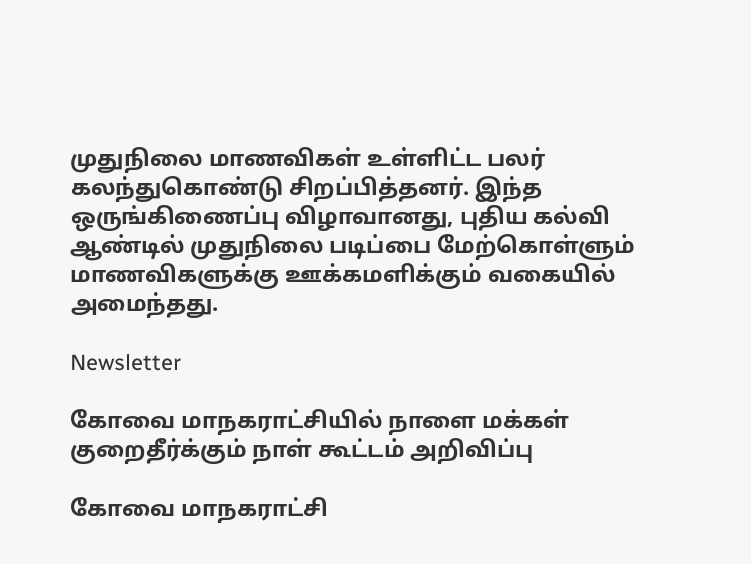முதுநிலை மாணவிகள் உள்ளிட்ட பலர் கலந்துகொண்டு சிறப்பித்தனர். இந்த ஒருங்கிணைப்பு விழாவானது, புதிய கல்வி ஆண்டில் முதுநிலை படிப்பை மேற்கொள்ளும் மாணவிகளுக்கு ஊக்கமளிக்கும் வகையில் அமைந்தது.

Newsletter

கோவை மாநகராட்சியில் நாளை மக்கள் குறைதீர்க்கும் நாள் கூட்டம் அறிவிப்பு

கோவை மாநகராட்சி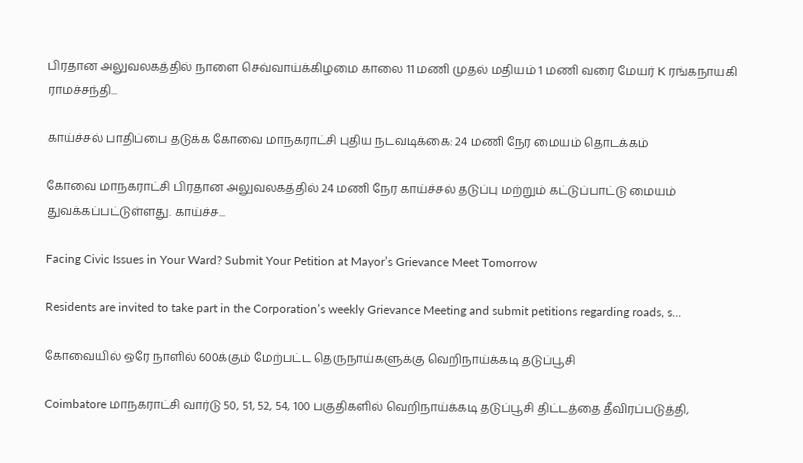பிரதான அலுவலகத்தில் நாளை செவ்வாய்க்கிழமை காலை 11 மணி முதல் மதியம் 1 மணி வரை மேயர் K ரங்கநாயகி ராமச்சந்தி...

காய்ச்சல் பாதிப்பை தடுக்க கோவை மாநகராட்சி புதிய நடவடிக்கை: 24 மணி நேர மையம் தொடக்கம்

கோவை மாநகராட்சி பிரதான அலுவலகத்தில் 24 மணி நேர காய்ச்சல் தடுப்பு மற்றும் கட்டுப்பாட்டு மையம் துவக்கப்பட்டுள்ளது. காய்ச்ச...

Facing Civic Issues in Your Ward? Submit Your Petition at Mayor’s Grievance Meet Tomorrow

Residents are invited to take part in the Corporation’s weekly Grievance Meeting and submit petitions regarding roads, s...

கோவையில் ஒரே நாளில் 600க்கும் மேற்பட்ட தெருநாய்களுக்கு வெறிநாய்க்கடி தடுப்பூசி

Coimbatore மாநகராட்சி வார்டு 50, 51, 52, 54, 100 பகுதிகளில் வெறிநாய்க்கடி தடுப்பூசி திட்டத்தை தீவிரப்படுத்தி,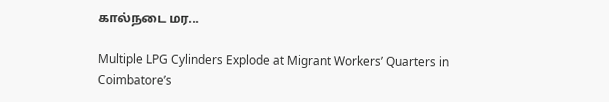கால்நடை மர...

Multiple LPG Cylinders Explode at Migrant Workers’ Quarters in Coimbatore’s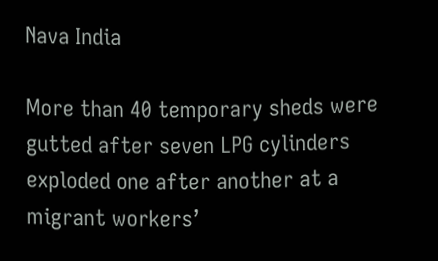Nava India

More than 40 temporary sheds were gutted after seven LPG cylinders exploded one after another at a migrant workers’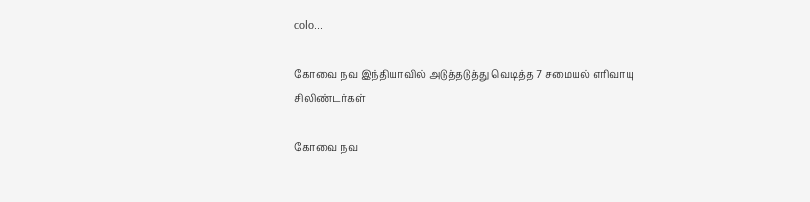colo...

கோவை நவ இந்தியாவில் அடுத்தடுத்து வெடித்த 7 சமையல் எரிவாயு சிலிண்டர்கள்

கோவை நவ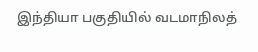இந்தியா பகுதியில் வடமாநிலத்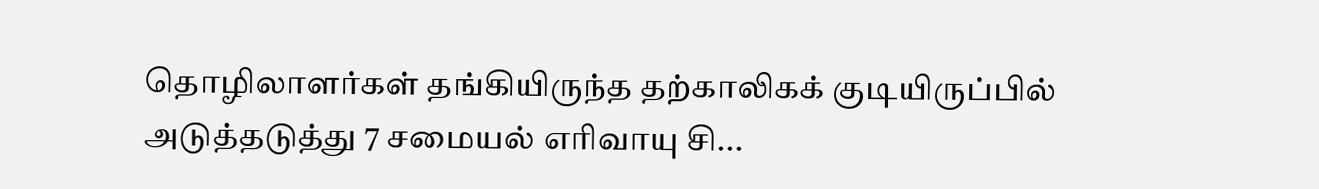தொழிலாளர்கள் தங்கியிருந்த தற்காலிகக் குடியிருப்பில் அடுத்தடுத்து 7 சமையல் எரிவாயு சி...